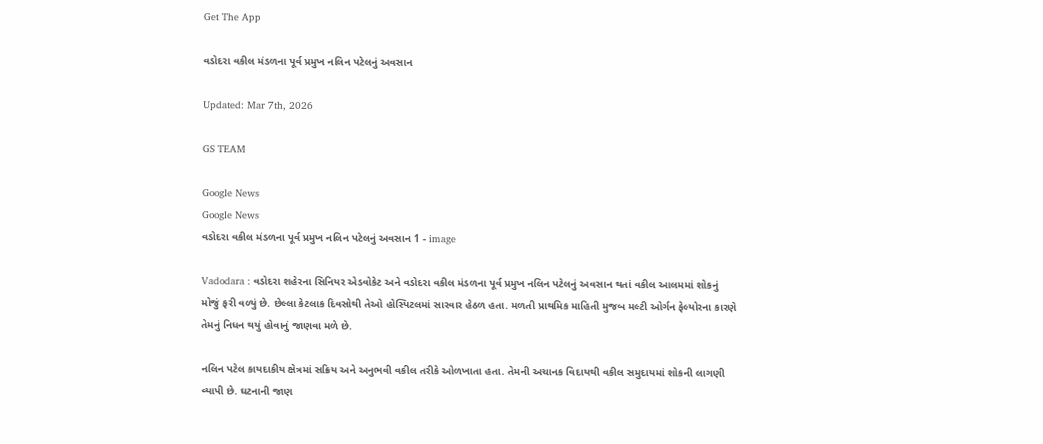Get The App

વડોદરા વકીલ મંડળના પૂર્વ પ્રમુખ નલિન પટેલનું અવસાન

Updated: Mar 7th, 2026

GS TEAM

Google News
Google News
વડોદરા વકીલ મંડળના પૂર્વ પ્રમુખ નલિન પટેલનું અવસાન 1 - image

Vadodara : વડોદરા શહેરના સિનિયર એડવોકેટ અને વડોદરા વકીલ મંડળના પૂર્વ પ્રમુખ નલિન પટેલનું અવસાન થતાં વકીલ આલમમાં શોકનું મોજું ફરી વળ્યું છે. છેલ્લા કેટલાક દિવસોથી તેઓ હોસ્પિટલમાં સારવાર હેઠળ હતા. મળતી પ્રાથમિક માહિતી મુજબ મલ્ટી ઓર્ગન ફેલ્યોરના કારણે તેમનું નિધન થયું હોવાનું જાણવા મળે છે.

નલિન પટેલ કાયદાકીય ક્ષેત્રમાં સક્રિય અને અનુભવી વકીલ તરીકે ઓળખાતા હતા. તેમની અચાનક વિદાયથી વકીલ સમુદાયમાં શોકની લાગણી વ્યાપી છે. ઘટનાની જાણ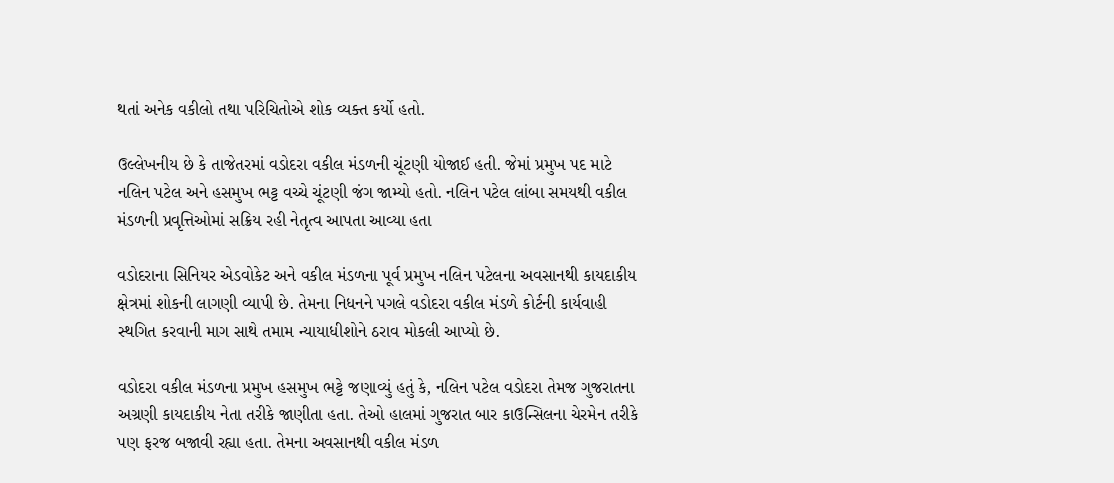થતાં અનેક વકીલો તથા પરિચિતોએ શોક વ્યક્ત કર્યો હતો.

ઉલ્લેખનીય છે કે તાજેતરમાં વડોદરા વકીલ મંડળની ચૂંટણી યોજાઈ હતી. જેમાં પ્રમુખ પદ માટે નલિન પટેલ અને હસમુખ ભટ્ટ વચ્ચે ચૂંટણી જંગ જામ્યો હતો. નલિન પટેલ લાંબા સમયથી વકીલ મંડળની પ્રવૃત્તિઓમાં સક્રિય રહી નેતૃત્વ આપતા આવ્યા હતા

વડોદરાના સિનિયર એડવોકેટ અને વકીલ મંડળના પૂર્વ પ્રમુખ નલિન પટેલના અવસાનથી કાયદાકીય ક્ષેત્રમાં શોકની લાગણી વ્યાપી છે. તેમના નિધનને પગલે વડોદરા વકીલ મંડળે કોર્ટની કાર્યવાહી સ્થગિત કરવાની માગ સાથે તમામ ન્યાયાધીશોને ઠરાવ મોકલી આપ્યો છે.

વડોદરા વકીલ મંડળના પ્રમુખ હસમુખ ભટ્ટે જણાવ્યું હતું કે, નલિન પટેલ વડોદરા તેમજ ગુજરાતના અગ્રણી કાયદાકીય નેતા તરીકે જાણીતા હતા. તેઓ હાલમાં ગુજરાત બાર કાઉન્સિલના ચેરમેન તરીકે પણ ફરજ બજાવી રહ્યા હતા. તેમના અવસાનથી વકીલ મંડળ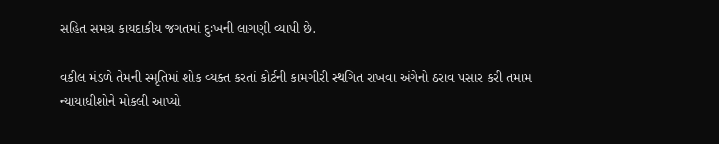સહિત સમગ્ર કાયદાકીય જગતમાં દુઃખની લાગણી વ્યાપી છે.

વકીલ મંડળે તેમની સ્મૃતિમાં શોક વ્યક્ત કરતાં કોર્ટની કામગીરી સ્થગિત રાખવા અંગેનો ઠરાવ પસાર કરી તમામ ન્યાયાધીશોને મોકલી આપ્યો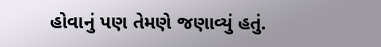હોવાનું પણ તેમણે જણાવ્યું હતું.